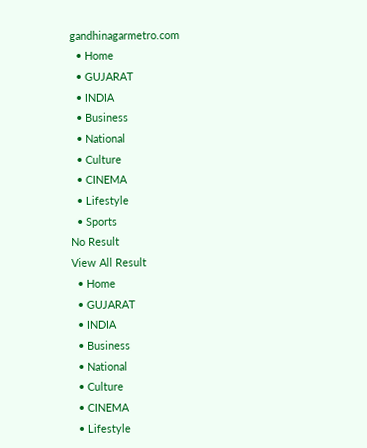gandhinagarmetro.com
  • Home
  • GUJARAT
  • INDIA
  • Business
  • National
  • Culture
  • CINEMA
  • Lifestyle
  • Sports
No Result
View All Result
  • Home
  • GUJARAT
  • INDIA
  • Business
  • National
  • Culture
  • CINEMA
  • Lifestyle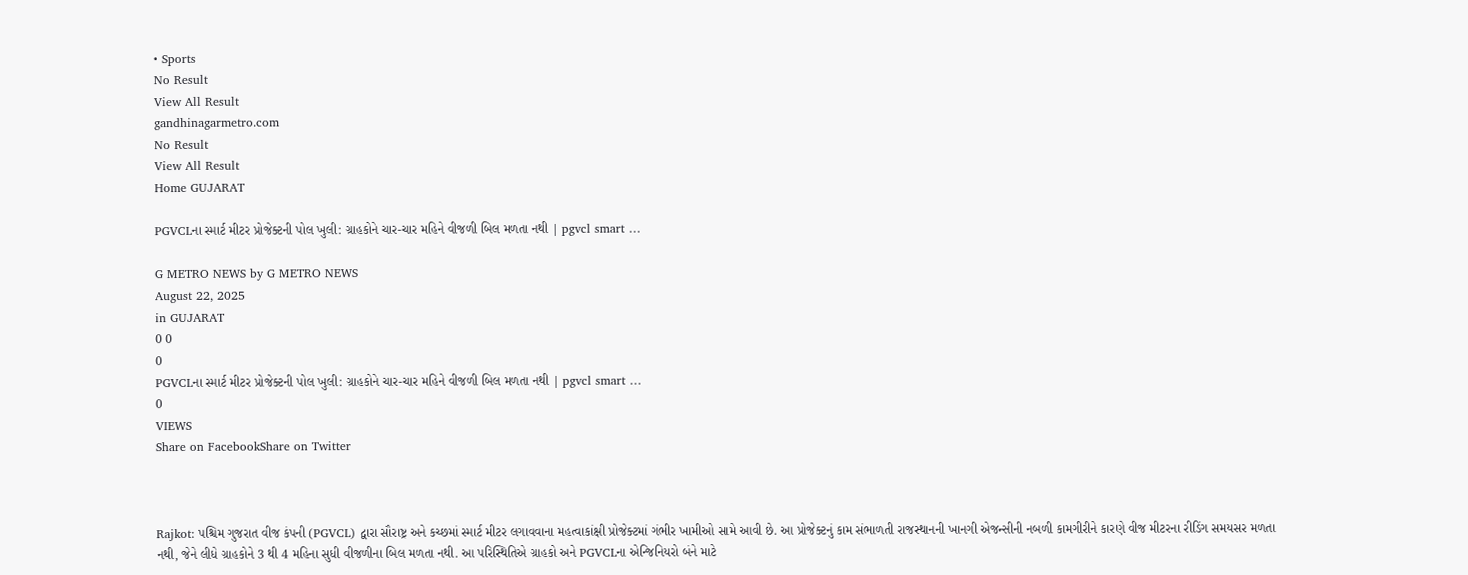• Sports
No Result
View All Result
gandhinagarmetro.com
No Result
View All Result
Home GUJARAT

PGVCLના સ્માર્ટ મીટર પ્રોજેક્ટની પોલ ખુલી: ગ્રાહકોને ચાર-ચાર મહિને વીજળી બિલ મળતા નથી | pgvcl smart …

G METRO NEWS by G METRO NEWS
August 22, 2025
in GUJARAT
0 0
0
PGVCLના સ્માર્ટ મીટર પ્રોજેક્ટની પોલ ખુલી: ગ્રાહકોને ચાર-ચાર મહિને વીજળી બિલ મળતા નથી | pgvcl smart …
0
VIEWS
Share on FacebookShare on Twitter



Rajkot: પશ્ચિમ ગુજરાત વીજ કંપની (PGVCL) દ્વારા સૌરાષ્ટ્ર અને કચ્છમાં સ્માર્ટ મીટર લગાવવાના મહત્વાકાંક્ષી પ્રોજેક્ટમાં ગંભીર ખામીઓ સામે આવી છે. આ પ્રોજેક્ટનું કામ સંભાળતી રાજસ્થાનની ખાનગી એજન્સીની નબળી કામગીરીને કારણે વીજ મીટરના રીડિંગ સમયસર મળતા નથી, જેને લીધે ગ્રાહકોને 3 થી 4 મહિના સુધી વીજળીના બિલ મળતા નથી. આ પરિસ્થિતિએ ગ્રાહકો અને PGVCLના એન્જિનિયરો બંને માટે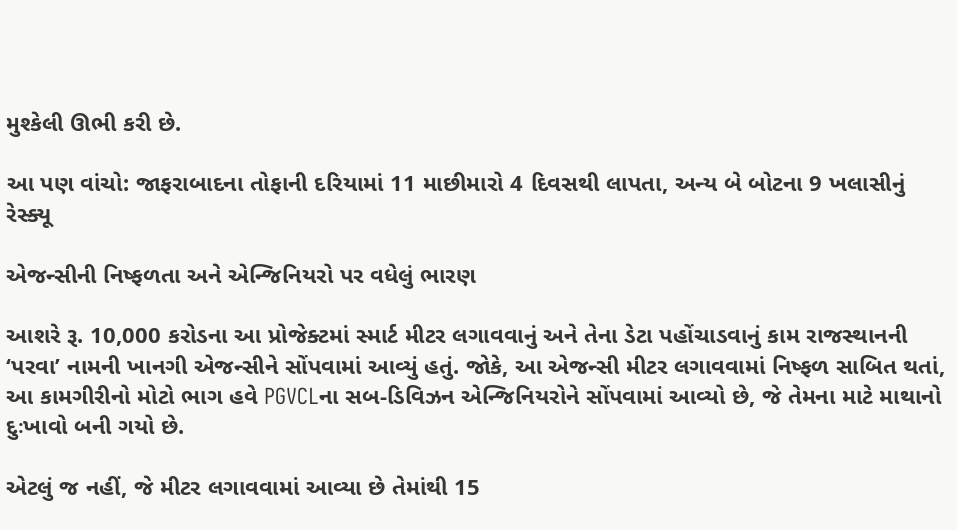મુશ્કેલી ઊભી કરી છે.

આ પણ વાંચો: જાફરાબાદના તોફાની દરિયામાં 11 માછીમારો 4 દિવસથી લાપતા, અન્ય બે બોટના 9 ખલાસીનું રેસ્ક્યૂ

એજન્સીની નિષ્ફળતા અને એન્જિનિયરો પર વધેલું ભારણ

આશરે રૂ. 10,000 કરોડના આ પ્રોજેક્ટમાં સ્માર્ટ મીટર લગાવવાનું અને તેના ડેટા પહોંચાડવાનું કામ રાજસ્થાનની ‘પરવા’ નામની ખાનગી એજન્સીને સોંપવામાં આવ્યું હતું. જોકે, આ એજન્સી મીટર લગાવવામાં નિષ્ફળ સાબિત થતાં, આ કામગીરીનો મોટો ભાગ હવે PGVCLના સબ-ડિવિઝન એન્જિનિયરોને સોંપવામાં આવ્યો છે, જે તેમના માટે માથાનો દુઃખાવો બની ગયો છે.

એટલું જ નહીં, જે મીટર લગાવવામાં આવ્યા છે તેમાંથી 15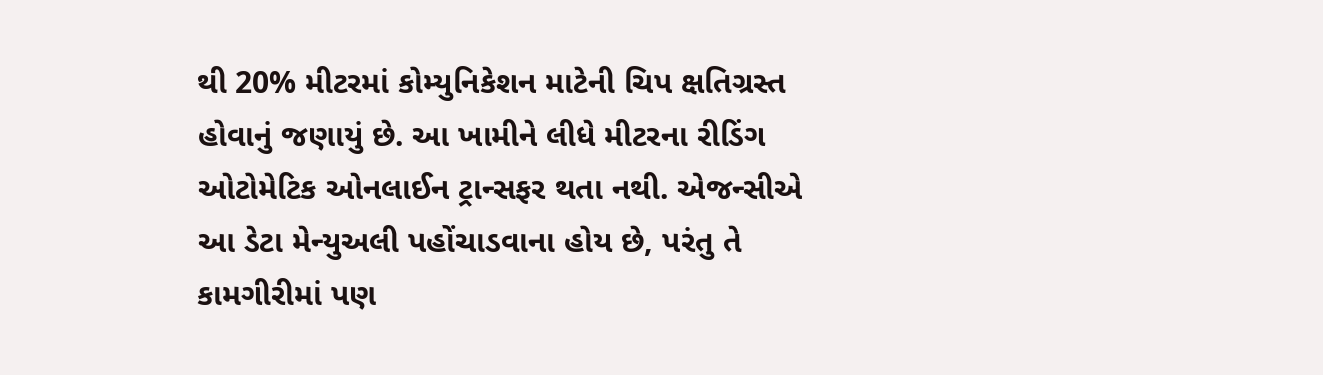થી 20% મીટરમાં કોમ્યુનિકેશન માટેની ચિપ ક્ષતિગ્રસ્ત હોવાનું જણાયું છે. આ ખામીને લીધે મીટરના રીડિંગ ઓટોમેટિક ઓનલાઈન ટ્રાન્સફર થતા નથી. એજન્સીએ આ ડેટા મેન્યુઅલી પહોંચાડવાના હોય છે, પરંતુ તે કામગીરીમાં પણ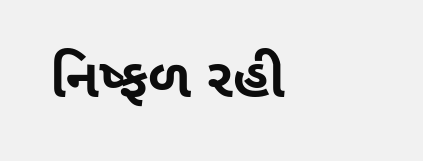નિષ્ફળ રહી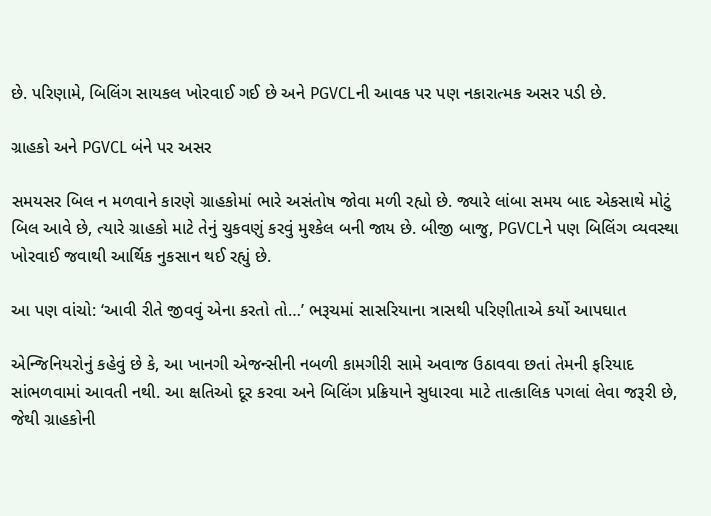છે. પરિણામે, બિલિંગ સાયકલ ખોરવાઈ ગઈ છે અને PGVCLની આવક પર પણ નકારાત્મક અસર પડી છે.

ગ્રાહકો અને PGVCL બંને પર અસર

સમયસર બિલ ન મળવાને કારણે ગ્રાહકોમાં ભારે અસંતોષ જોવા મળી રહ્યો છે. જ્યારે લાંબા સમય બાદ એકસાથે મોટું બિલ આવે છે, ત્યારે ગ્રાહકો માટે તેનું ચુકવણું કરવું મુશ્કેલ બની જાય છે. બીજી બાજુ, PGVCLને પણ બિલિંગ વ્યવસ્થા ખોરવાઈ જવાથી આર્થિક નુકસાન થઈ રહ્યું છે.

આ પણ વાંચો: ‘આવી રીતે જીવવું એના કરતો તો…’ ભરૂચમાં સાસરિયાના ત્રાસથી પરિણીતાએ કર્યો આપઘાત

એન્જિનિયરોનું કહેવું છે કે, આ ખાનગી એજન્સીની નબળી કામગીરી સામે અવાજ ઉઠાવવા છતાં તેમની ફરિયાદ સાંભળવામાં આવતી નથી. આ ક્ષતિઓ દૂર કરવા અને બિલિંગ પ્રક્રિયાને સુધારવા માટે તાત્કાલિક પગલાં લેવા જરૂરી છે, જેથી ગ્રાહકોની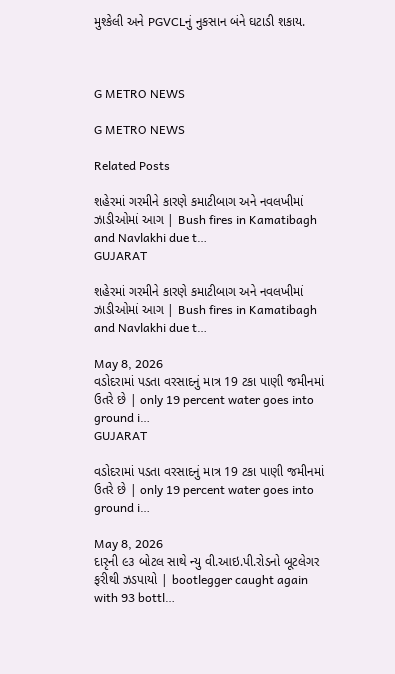મુશ્કેલી અને PGVCLનું નુકસાન બંને ઘટાડી શકાય.



G METRO NEWS

G METRO NEWS

Related Posts

શહેરમાં ગરમીને કારણે કમાટીબાગ અને નવલખીમાં ઝાડીઓમાં આગ | Bush fires in Kamatibagh and Navlakhi due t…
GUJARAT

શહેરમાં ગરમીને કારણે કમાટીબાગ અને નવલખીમાં ઝાડીઓમાં આગ | Bush fires in Kamatibagh and Navlakhi due t…

May 8, 2026
વડોદરામાં પડતા વરસાદનું માત્ર 19 ટકા પાણી જમીનમાં ઉતરે છે | only 19 percent water goes into ground i…
GUJARAT

વડોદરામાં પડતા વરસાદનું માત્ર 19 ટકા પાણી જમીનમાં ઉતરે છે | only 19 percent water goes into ground i…

May 8, 2026
દારૃની ૯૩ બોટલ સાથે ન્યુ વી.આઇ.પી.રોડનો બૂટલેગર ફરીથી ઝડપાયો | bootlegger caught again with 93 bottl…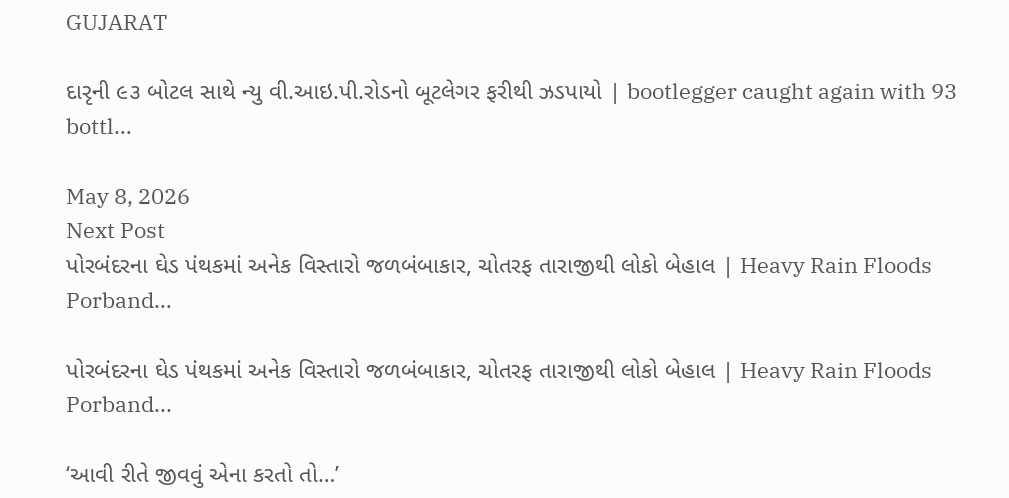GUJARAT

દારૃની ૯૩ બોટલ સાથે ન્યુ વી.આઇ.પી.રોડનો બૂટલેગર ફરીથી ઝડપાયો | bootlegger caught again with 93 bottl…

May 8, 2026
Next Post
પોરબંદરના ઘેડ પંથકમાં અનેક વિસ્તારો જળબંબાકાર, ચોતરફ તારાજીથી લોકો બેહાલ | Heavy Rain Floods Porband…

પોરબંદરના ઘેડ પંથકમાં અનેક વિસ્તારો જળબંબાકાર, ચોતરફ તારાજીથી લોકો બેહાલ | Heavy Rain Floods Porband...

‘આવી રીતે જીવવું એના કરતો તો…’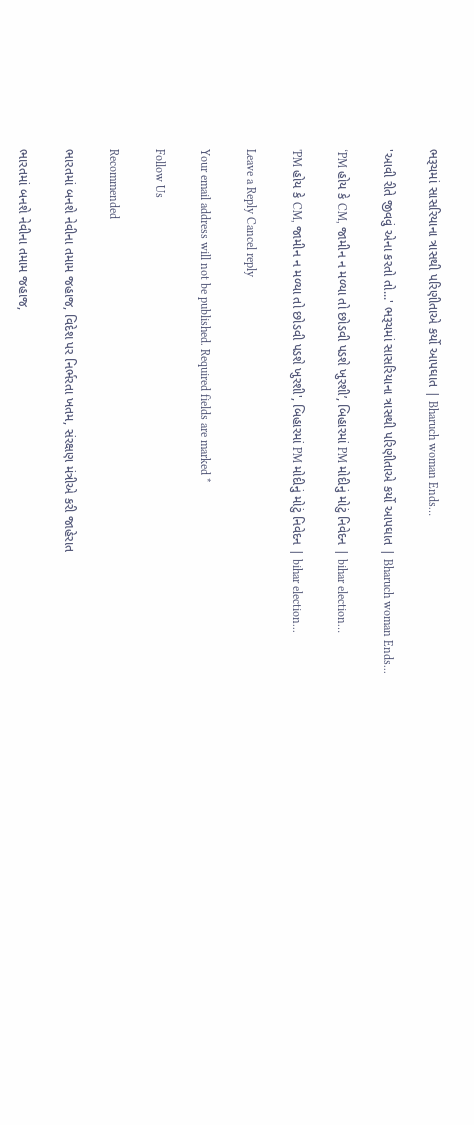ભરૂચમાં સાસરિયાના ત્રાસથી પરિણીતાએ કર્યો આપઘાત | Bharuch woman Ends…

'આવી રીતે જીવવું એના કરતો તો...' ભરૂચમાં સાસરિયાના ત્રાસથી પરિણીતાએ કર્યો આપઘાત | Bharuch woman Ends...

‘PM હોય કે CM, જામીન ન મળ્યા તો છોડવી પડશે ખુરશી’, બિહારમાં PM મોદીનું મોટું નિવેદન | bihar election…

'PM હોય કે CM, જામીન ન મળ્યા તો છોડવી પડશે ખુરશી', બિહારમાં PM મોદીનું મોટું નિવેદન | bihar election...

Leave a Reply Cancel reply

Your email address will not be published. Required fields are marked *

Follow Us

Recommended

ભારતમાં બનશે નેવીના તમામ જહાજ, વિદેશ પર નિર્ભરતા ખતમ, સંરક્ષણ મંત્રીએ કરી જાહેરાત

ભારતમાં બનશે નેવીના તમામ જહાજ,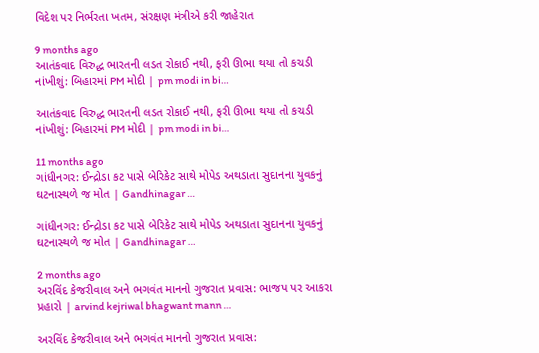વિદેશ પર નિર્ભરતા ખતમ, સંરક્ષણ મંત્રીએ કરી જાહેરાત

9 months ago
આતંકવાદ વિરુદ્ધ ભારતની લડત રોકાઈ નથી, ફરી ઊભા થયા તો કચડી નાંખીશું: બિહારમાં PM મોદી | pm modi in bi…

આતંકવાદ વિરુદ્ધ ભારતની લડત રોકાઈ નથી, ફરી ઊભા થયા તો કચડી નાંખીશું: બિહારમાં PM મોદી | pm modi in bi…

11 months ago
ગાંધીનગર: ઈન્દ્રોડા કટ પાસે બેરિકેટ સાથે મોપેડ અથડાતા સુદાનના યુવકનું ઘટનાસ્થળે જ મોત | Gandhinagar …

ગાંધીનગર: ઈન્દ્રોડા કટ પાસે બેરિકેટ સાથે મોપેડ અથડાતા સુદાનના યુવકનું ઘટનાસ્થળે જ મોત | Gandhinagar …

2 months ago
અરવિંદ કેજરીવાલ અને ભગવંત માનનો ગુજરાત પ્રવાસ: ભાજપ પર આકરા પ્રહારો | arvind kejriwal bhagwant mann …

અરવિંદ કેજરીવાલ અને ભગવંત માનનો ગુજરાત પ્રવાસ: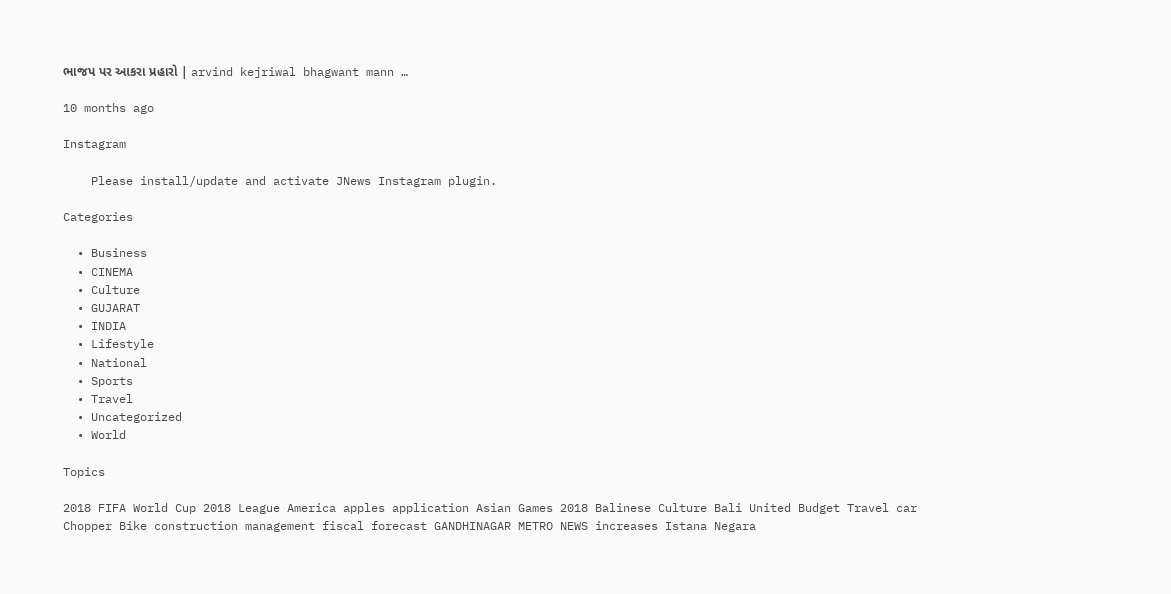ભાજપ પર આકરા પ્રહારો | arvind kejriwal bhagwant mann …

10 months ago

Instagram

    Please install/update and activate JNews Instagram plugin.

Categories

  • Business
  • CINEMA
  • Culture
  • GUJARAT
  • INDIA
  • Lifestyle
  • National
  • Sports
  • Travel
  • Uncategorized
  • World

Topics

2018 FIFA World Cup 2018 League America apples application Asian Games 2018 Balinese Culture Bali United Budget Travel car Chopper Bike construction management fiscal forecast GANDHINAGAR METRO NEWS increases Istana Negara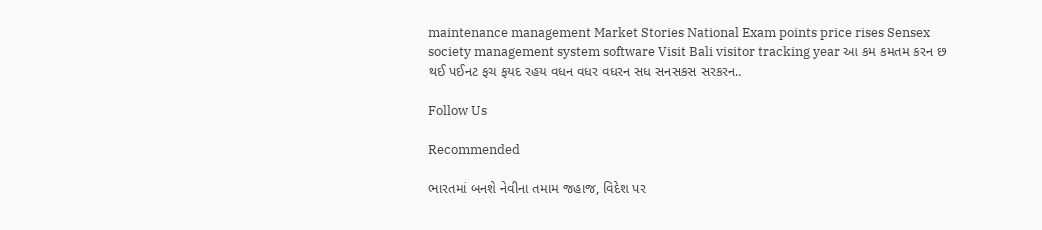maintenance management Market Stories National Exam points price rises Sensex society management system software Visit Bali visitor tracking year આ કમ કમતમ કરન છ થઈ પઈનટ ફચ ફયદ રહય વધન વધર વધરન સધ સનસકસ સરકરન..

Follow Us

Recommended

ભારતમાં બનશે નેવીના તમામ જહાજ, વિદેશ પર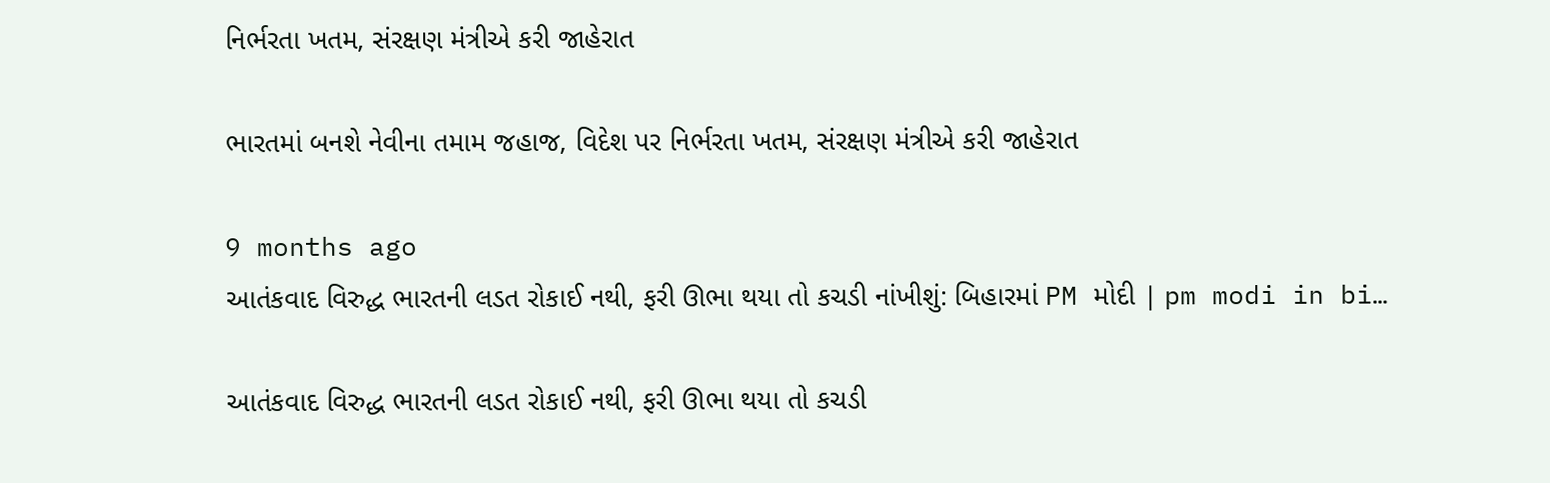નિર્ભરતા ખતમ, સંરક્ષણ મંત્રીએ કરી જાહેરાત

ભારતમાં બનશે નેવીના તમામ જહાજ, વિદેશ પર નિર્ભરતા ખતમ, સંરક્ષણ મંત્રીએ કરી જાહેરાત

9 months ago
આતંકવાદ વિરુદ્ધ ભારતની લડત રોકાઈ નથી, ફરી ઊભા થયા તો કચડી નાંખીશું: બિહારમાં PM મોદી | pm modi in bi…

આતંકવાદ વિરુદ્ધ ભારતની લડત રોકાઈ નથી, ફરી ઊભા થયા તો કચડી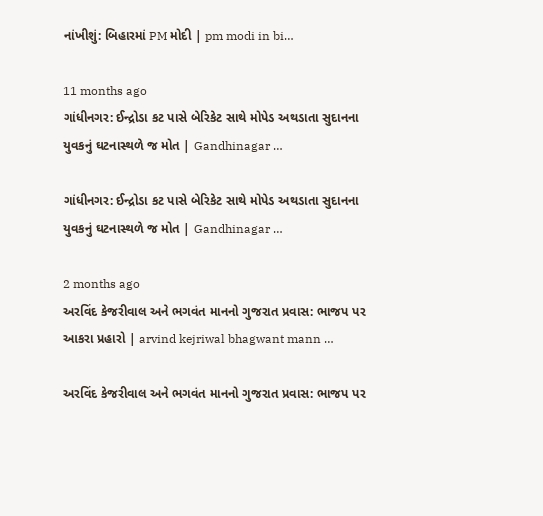નાંખીશું: બિહારમાં PM મોદી | pm modi in bi…

11 months ago
ગાંધીનગર: ઈન્દ્રોડા કટ પાસે બેરિકેટ સાથે મોપેડ અથડાતા સુદાનના યુવકનું ઘટનાસ્થળે જ મોત | Gandhinagar …

ગાંધીનગર: ઈન્દ્રોડા કટ પાસે બેરિકેટ સાથે મોપેડ અથડાતા સુદાનના યુવકનું ઘટનાસ્થળે જ મોત | Gandhinagar …

2 months ago
અરવિંદ કેજરીવાલ અને ભગવંત માનનો ગુજરાત પ્રવાસ: ભાજપ પર આકરા પ્રહારો | arvind kejriwal bhagwant mann …

અરવિંદ કેજરીવાલ અને ભગવંત માનનો ગુજરાત પ્રવાસ: ભાજપ પર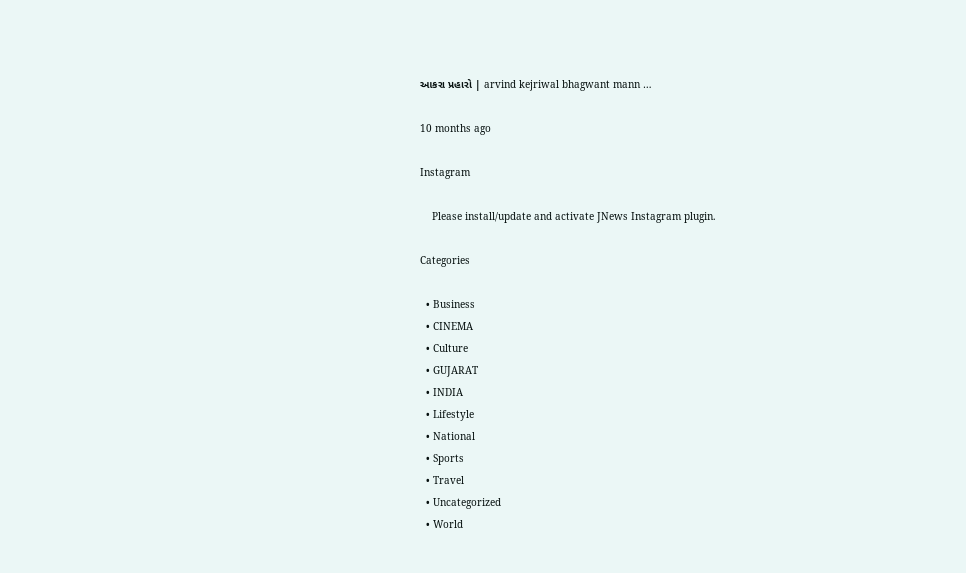આકરા પ્રહારો | arvind kejriwal bhagwant mann …

10 months ago

Instagram

    Please install/update and activate JNews Instagram plugin.

Categories

  • Business
  • CINEMA
  • Culture
  • GUJARAT
  • INDIA
  • Lifestyle
  • National
  • Sports
  • Travel
  • Uncategorized
  • World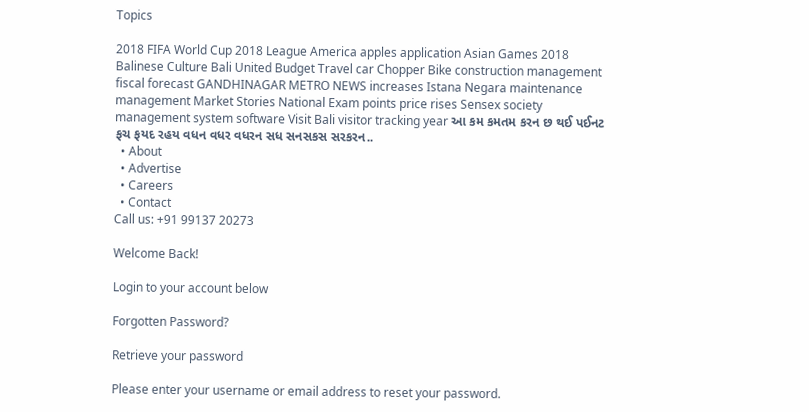Topics

2018 FIFA World Cup 2018 League America apples application Asian Games 2018 Balinese Culture Bali United Budget Travel car Chopper Bike construction management fiscal forecast GANDHINAGAR METRO NEWS increases Istana Negara maintenance management Market Stories National Exam points price rises Sensex society management system software Visit Bali visitor tracking year આ કમ કમતમ કરન છ થઈ પઈનટ ફચ ફયદ રહય વધન વધર વધરન સધ સનસકસ સરકરન..
  • About
  • Advertise
  • Careers
  • Contact
Call us: +91 99137 20273

Welcome Back!

Login to your account below

Forgotten Password?

Retrieve your password

Please enter your username or email address to reset your password.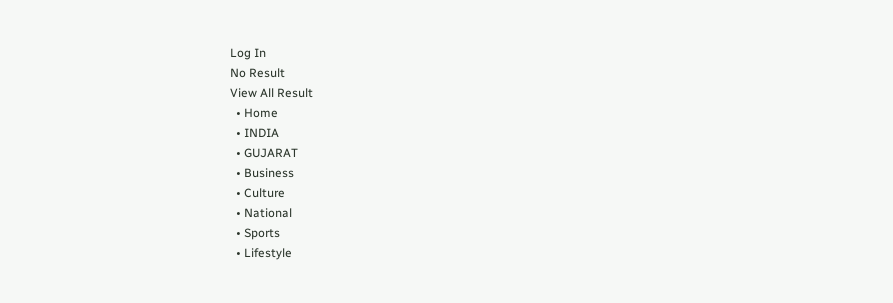Log In
No Result
View All Result
  • Home
  • INDIA
  • GUJARAT
  • Business
  • Culture
  • National
  • Sports
  • Lifestyle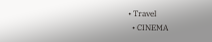• Travel
  • CINEMA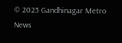© 2025 Gandhinagar Metro News